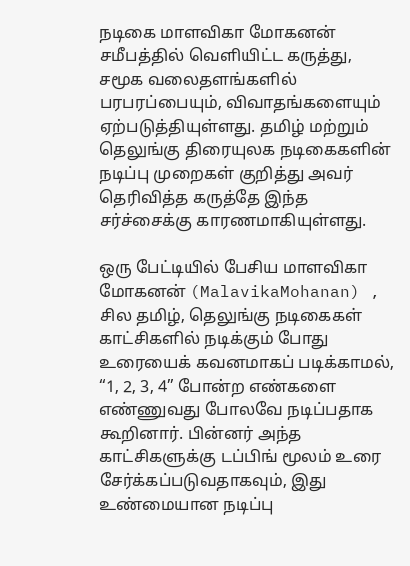நடிகை மாளவிகா மோகனன் சமீபத்தில் வெளியிட்ட கருத்து, சமூக வலைதளங்களில் பரபரப்பையும், விவாதங்களையும் ஏற்படுத்தியுள்ளது. தமிழ் மற்றும் தெலுங்கு திரையுலக நடிகைகளின் நடிப்பு முறைகள் குறித்து அவர் தெரிவித்த கருத்தே இந்த சர்ச்சைக்கு காரணமாகியுள்ளது.

ஒரு பேட்டியில் பேசிய மாளவிகா மோகனன் (MalavikaMohanan) , சில தமிழ், தெலுங்கு நடிகைகள் காட்சிகளில் நடிக்கும் போது உரையைக் கவனமாகப் படிக்காமல், “1, 2, 3, 4” போன்ற எண்களை எண்ணுவது போலவே நடிப்பதாக கூறினார். பின்னர் அந்த காட்சிகளுக்கு டப்பிங் மூலம் உரை சேர்க்கப்படுவதாகவும், இது உண்மையான நடிப்பு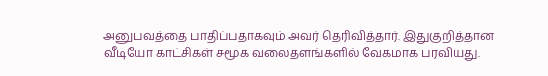அனுபவத்தை பாதிப்பதாகவும் அவர் தெரிவித்தார். இதுகுறித்தான வீடியோ காட்சிகள் சமூக வலைதளங்களில் வேகமாக பரவியது.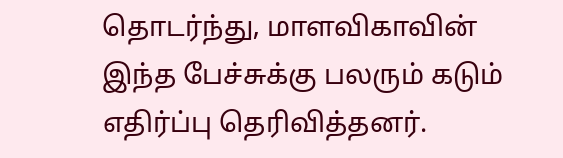தொடர்ந்து, மாளவிகாவின் இந்த பேச்சுக்கு பலரும் கடும் எதிர்ப்பு தெரிவித்தனர்.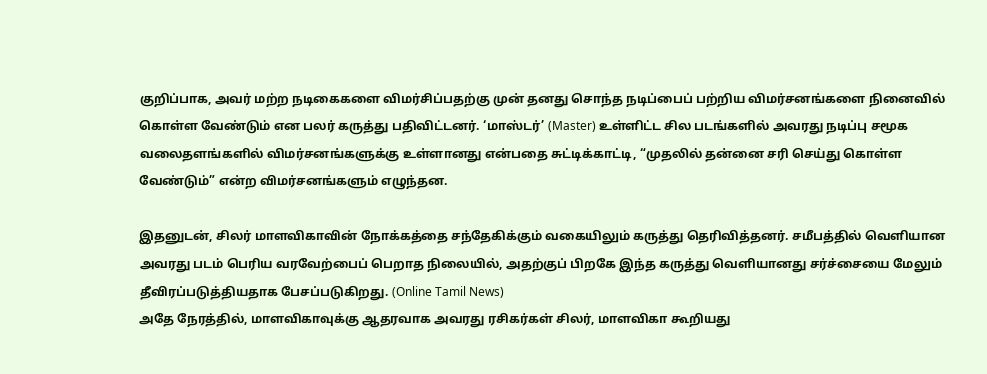குறிப்பாக, அவர் மற்ற நடிகைகளை விமர்சிப்பதற்கு முன் தனது சொந்த நடிப்பைப் பற்றிய விமர்சனங்களை நினைவில் கொள்ள வேண்டும் என பலர் கருத்து பதிவிட்டனர். ‘மாஸ்டர்’ (Master) உள்ளிட்ட சில படங்களில் அவரது நடிப்பு சமூக வலைதளங்களில் விமர்சனங்களுக்கு உள்ளானது என்பதை சுட்டிக்காட்டி, “முதலில் தன்னை சரி செய்து கொள்ள வேண்டும்” என்ற விமர்சனங்களும் எழுந்தன.

இதனுடன், சிலர் மாளவிகாவின் நோக்கத்தை சந்தேகிக்கும் வகையிலும் கருத்து தெரிவித்தனர். சமீபத்தில் வெளியான அவரது படம் பெரிய வரவேற்பைப் பெறாத நிலையில், அதற்குப் பிறகே இந்த கருத்து வெளியானது சர்ச்சையை மேலும் தீவிரப்படுத்தியதாக பேசப்படுகிறது. (Online Tamil News)
அதே நேரத்தில், மாளவிகாவுக்கு ஆதரவாக அவரது ரசிகர்கள் சிலர், மாளவிகா கூறியது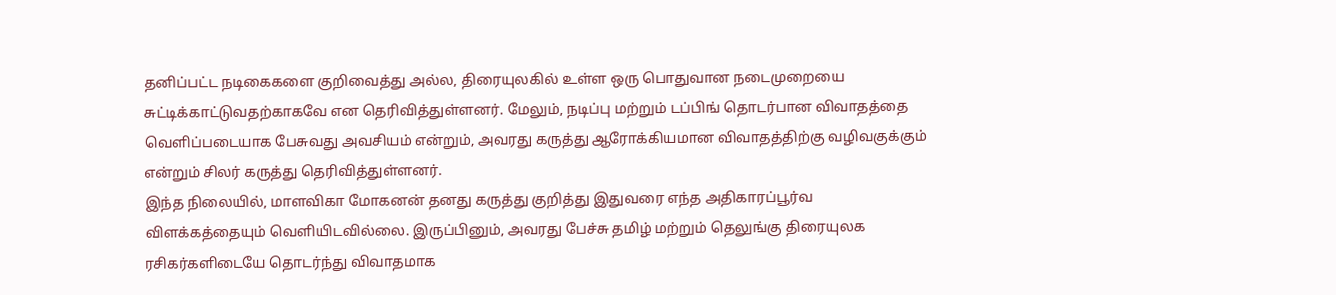தனிப்பட்ட நடிகைகளை குறிவைத்து அல்ல, திரையுலகில் உள்ள ஒரு பொதுவான நடைமுறையை சுட்டிக்காட்டுவதற்காகவே என தெரிவித்துள்ளனர். மேலும், நடிப்பு மற்றும் டப்பிங் தொடர்பான விவாதத்தை வெளிப்படையாக பேசுவது அவசியம் என்றும், அவரது கருத்து ஆரோக்கியமான விவாதத்திற்கு வழிவகுக்கும் என்றும் சிலர் கருத்து தெரிவித்துள்ளனர்.
இந்த நிலையில், மாளவிகா மோகனன் தனது கருத்து குறித்து இதுவரை எந்த அதிகாரப்பூர்வ விளக்கத்தையும் வெளியிடவில்லை. இருப்பினும், அவரது பேச்சு தமிழ் மற்றும் தெலுங்கு திரையுலக ரசிகர்களிடையே தொடர்ந்து விவாதமாக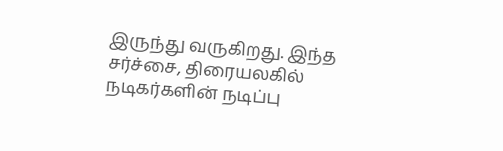இருந்து வருகிறது. இந்த சர்ச்சை, திரையலகில் நடிகர்களின் நடிப்பு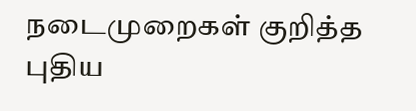நடைமுறைகள் குறித்த புதிய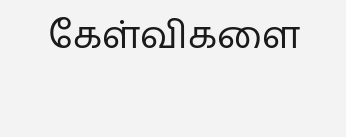கேள்விகளை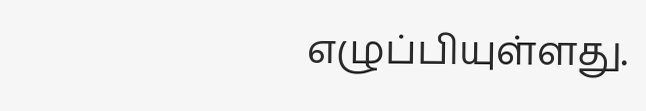எழுப்பியுள்ளது.